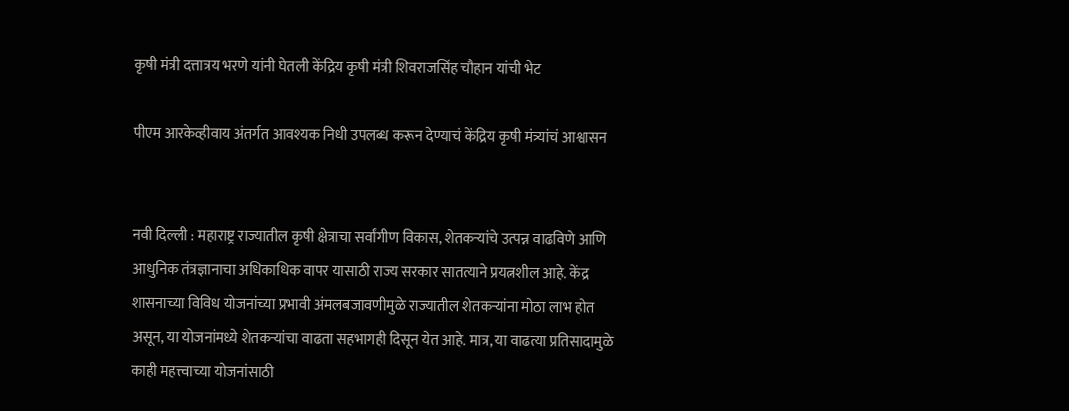कृषी मंत्री दत्तात्रय भरणे यांनी घेतली केंद्रिय कृषी मंत्री शिवराजसिंह चौहान यांची भेट

पीएम आरकेव्हीवाय अंतर्गत आवश्यक निधी उपलब्ध करून देण्याचं केंद्रिय कृषी मंत्र्यांचं आश्वासन


नवी दिल्ली : महाराष्ट्र राज्यातील कृषी क्षेत्राचा सर्वांगीण विकास, शेतकऱ्यांचे उत्पन्न वाढविणे आणि आधुनिक तंत्रज्ञानाचा अधिकाधिक वापर यासाठी राज्य सरकार सातत्याने प्रयत्नशील आहे. केंद्र शासनाच्या विविध योजनांच्या प्रभावी अंमलबजावणीमुळे राज्यातील शेतकऱ्यांना मोठा लाभ होत असून, या योजनांमध्ये शेतकऱ्यांचा वाढता सहभागही दिसून येत आहे. मात्र, या वाढत्या प्रतिसादामुळे काही महत्त्वाच्या योजनांसाठी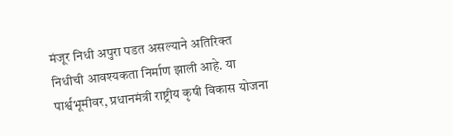मंजूर निधी अपुरा पडत असल्याने अतिरिक्त निधीची आवश्यकता निर्माण झाली आहे. या पार्श्वभूमीवर, प्रधानमंत्री राष्ट्रीय कृषी विकास योजना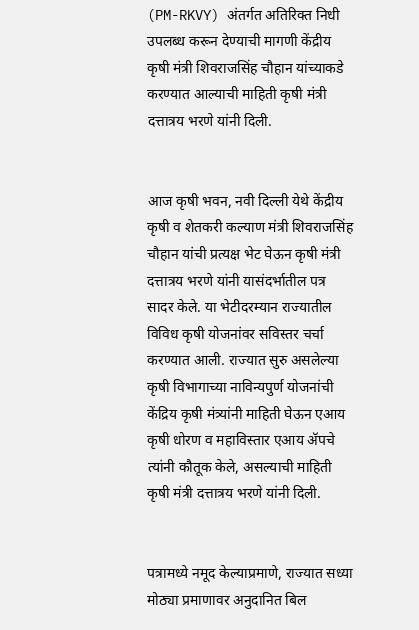(PM-RKVY) अंतर्गत अतिरिक्त निधी उपलब्ध करून देण्याची मागणी केंद्रीय कृषी मंत्री शिवराजसिंह चौहान यांच्याकडे करण्यात आल्याची माहिती कृषी मंत्री दत्तात्रय भरणे यांनी दिली.


आज कृषी भवन, नवी दिल्ली येथे केंद्रीय कृषी व शेतकरी कल्याण मंत्री शिवराजसिंह चौहान यांची प्रत्यक्ष भेट घेऊन कृषी मंत्री दत्तात्रय भरणे यांनी यासंदर्भातील पत्र सादर केले. या भेटीदरम्यान राज्यातील विविध कृषी योजनांवर सविस्तर चर्चा करण्यात आली. राज्यात सुरु असलेल्या कृषी विभागाच्या नाविन्यपुर्ण योजनांची केंद्रिय कृषी मंत्र्यांनी माहिती घेऊन एआय कृषी धोरण व महाविस्तार एआय ॲपचे त्यांनी कौतूक केले, असल्याची माहिती कृषी मंत्री दत्तात्रय भरणे यांनी दिली.


पत्रामध्ये नमूद केल्याप्रमाणे, राज्यात सध्या मोठ्या प्रमाणावर अनुदानित बिल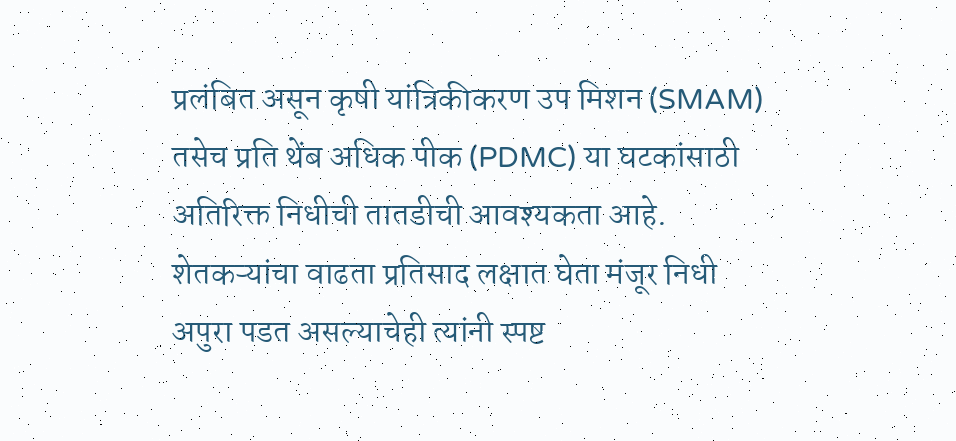प्रलंबित असून कृषी यांत्रिकीकरण उप मिशन (SMAM) तसेच प्रति थेंब अधिक पीक (PDMC) या घटकांसाठी अतिरिक्त निधीची तातडीची आवश्यकता आहे. शेतकऱ्यांचा वाढता प्रतिसाद लक्षात घेता मंजूर निधी अपुरा पडत असल्याचेही त्यांनी स्पष्ट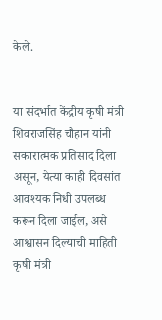केले.


या संदर्भात केंद्रीय कृषी मंत्री शिवराजसिंह चौहान यांनी सकारात्मक प्रतिसाद दिला असून, येत्या काही दिवसांत आवश्यक निधी उपलब्ध करून दिला जाईल, असे आश्वासन दिल्याची माहिती कृषी मंत्री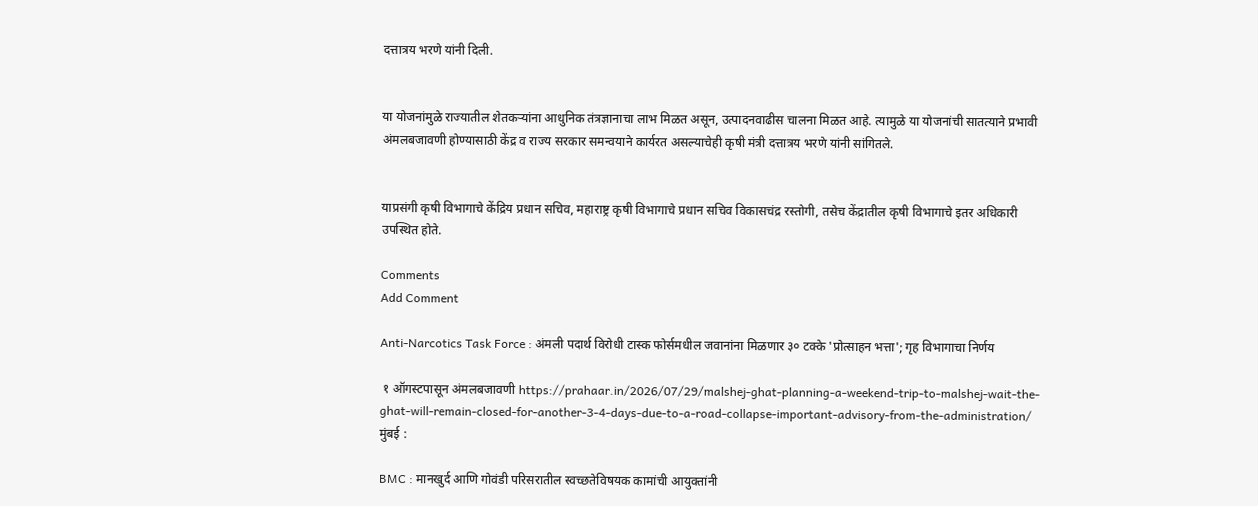दत्तात्रय भरणे यांनी दिली.


या योजनांमुळे राज्यातील शेतकऱ्यांना आधुनिक तंत्रज्ञानाचा लाभ मिळत असून, उत्पादनवाढीस चालना मिळत आहे. त्यामुळे या योजनांची सातत्याने प्रभावी अंमलबजावणी होण्यासाठी केंद्र व राज्य सरकार समन्वयाने कार्यरत असल्याचेही कृषी मंत्री दत्तात्रय भरणे यांनी सांगितले.


याप्रसंगी कृषी विभागाचे केंद्रिय प्रधान सचिव, महाराष्ट्र कृषी विभागाचे प्रधान सचिव विकासचंद्र रस्तोगी, तसेच केंद्रातील कृषी विभागाचे इतर अधिकारी उपस्थित होते.

Comments
Add Comment

Anti-Narcotics Task Force : अंमली पदार्थ विरोधी टास्क फोर्समधील जवानांना मिळणार ३० टक्के 'प्रोत्साहन भत्ता'; गृह विभागाचा निर्णय

 १ ऑगस्टपासून अंमलबजावणी https://prahaar.in/2026/07/29/malshej-ghat-planning-a-weekend-trip-to-malshej-wait-the-ghat-will-remain-closed-for-another-3-4-days-due-to-a-road-collapse-important-advisory-from-the-administration/ मुंबई :

BMC : मानखुर्द आणि गोवंडी परिसरातील स्वच्छतेविषयक कामांची आयुक्तांनी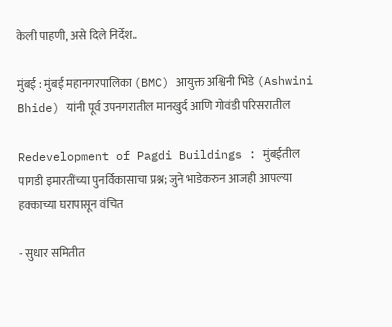केली पाहणी, असे दिले निर्देश..

मुंबई : मुंबई महानगरपालिका (BMC) आयुक्त अश्विनी भिडे (Ashwini Bhide) यांनी पूर्व उपनगरातील मानखुर्द आणि गोवंडी परिसरातील

Redevelopment of Pagdi Buildings : मुंबईतील पागडी इमारतींच्या पुनर्विकासाचा प्रश्न; जुने भाडेकरुन आजही आपल्या हक्काच्या घरापासून वंचित

- सुधार समितीत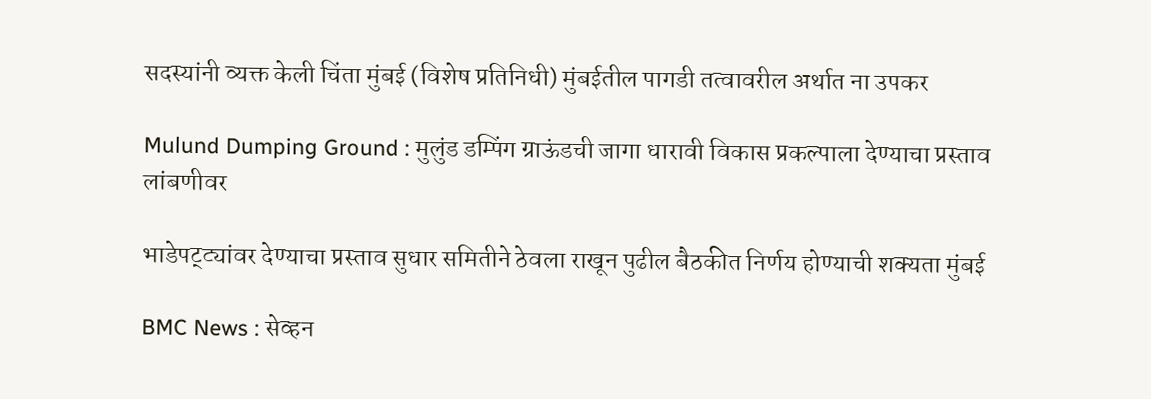सदस्यांनी व्यक्त केली चिंता मुंबई (विशेष प्रतिनिधी) मुंबईतील पागडी तत्वावरील अर्थात ना उपकर

Mulund Dumping Ground : मुलुंड डम्पिंग ग्राऊंडची जागा धारावी विकास प्रकल्पाला देण्याचा प्रस्ताव लांबणीवर

भाडेपट्ट्यांवर देण्याचा प्रस्ताव सुधार समितीने ठेवला राखून पुढील बैठकीत निर्णय होण्याची शक्यता मुंबई

BMC News : सेव्हन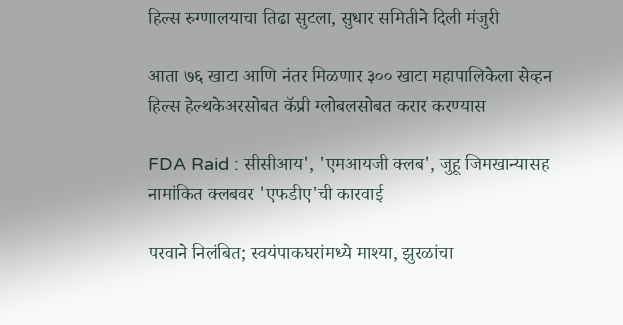हिल्स रुग्णालयाचा तिढा सुटला, सुधार समितीने दिली मंजुरी

आता ७६ खाटा आणि नंतर मिळणार ३०० खाटा महापालिकेला सेव्हन हिल्स हेल्थकेअरसोबत कॅप्री ग्लोबलसोबत करार करण्यास

FDA Raid : सीसीआय', 'एमआयजी क्लब', जुहू जिमखान्यासह नामांकित क्लबवर 'एफडीए'ची कारवाई

परवाने निलंबित; स्वयंपाकघरांमध्ये माश्या, झुरळांचा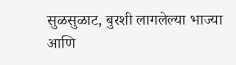सुळसुळाट, बुरशी लागलेल्या भाज्या आणि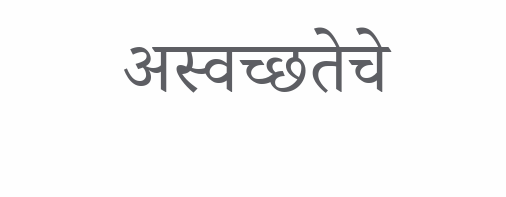अस्वच्छतेचे